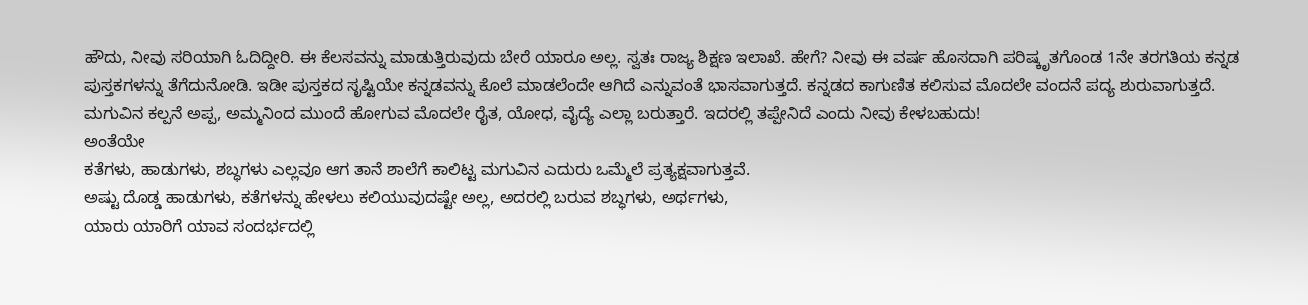ಹೌದು, ನೀವು ಸರಿಯಾಗಿ ಓದಿದ್ದೀರಿ. ಈ ಕೆಲಸವನ್ನು ಮಾಡುತ್ತಿರುವುದು ಬೇರೆ ಯಾರೂ ಅಲ್ಲ. ಸ್ವತಃ ರಾಜ್ಯ ಶಿಕ್ಷಣ ಇಲಾಖೆ. ಹೇಗೆ? ನೀವು ಈ ವರ್ಷ ಹೊಸದಾಗಿ ಪರಿಷ್ಕೃತಗೊಂಡ 1ನೇ ತರಗತಿಯ ಕನ್ನಡ ಪುಸ್ತಕಗಳನ್ನು ತೆಗೆದುನೋಡಿ. ಇಡೀ ಪುಸ್ತಕದ ಸೃಷ್ಟಿಯೇ ಕನ್ನಡವನ್ನು ಕೊಲೆ ಮಾಡಲೆಂದೇ ಆಗಿದೆ ಎನ್ನುವಂತೆ ಭಾಸವಾಗುತ್ತದೆ. ಕನ್ನಡದ ಕಾಗುಣಿತ ಕಲಿಸುವ ಮೊದಲೇ ವಂದನೆ ಪದ್ಯ ಶುರುವಾಗುತ್ತದೆ. ಮಗುವಿನ ಕಲ್ಪನೆ ಅಪ್ಪ, ಅಮ್ಮನಿಂದ ಮುಂದೆ ಹೋಗುವ ಮೊದಲೇ ರೈತ, ಯೋಧ, ವೈದ್ಯೆ ಎಲ್ಲಾ ಬರುತ್ತಾರೆ. ಇದರಲ್ಲಿ ತಪ್ಪೇನಿದೆ ಎಂದು ನೀವು ಕೇಳಬಹುದು!
ಅಂತೆಯೇ
ಕತೆಗಳು, ಹಾಡುಗಳು, ಶಬ್ಧಗಳು ಎಲ್ಲವೂ ಆಗ ತಾನೆ ಶಾಲೆಗೆ ಕಾಲಿಟ್ಟ ಮಗುವಿನ ಎದುರು ಒಮ್ಮೆಲೆ ಪ್ರತ್ಯಕ್ಷವಾಗುತ್ತವೆ.
ಅಷ್ಟು ದೊಡ್ಡ ಹಾಡುಗಳು, ಕತೆಗಳನ್ನು ಹೇಳಲು ಕಲಿಯುವುದಷ್ಟೇ ಅಲ್ಲ, ಅದರಲ್ಲಿ ಬರುವ ಶಬ್ಧಗಳು, ಅರ್ಥಗಳು,
ಯಾರು ಯಾರಿಗೆ ಯಾವ ಸಂದರ್ಭದಲ್ಲಿ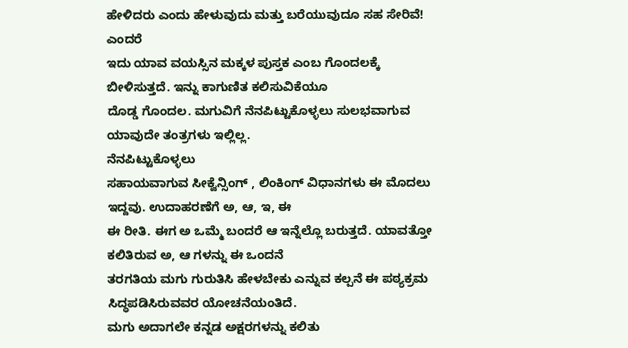ಹೇಳಿದರು ಎಂದು ಹೇಳುವುದು ಮತ್ತು ಬರೆಯುವುದೂ ಸಹ ಸೇರಿವೆ! ಎಂದರೆ
ಇದು ಯಾವ ವಯಸ್ಸಿನ ಮಕ್ಕಳ ಪುಸ್ತಕ ಎಂಬ ಗೊಂದಲಕ್ಕೆ ಬೀಳಿಸುತ್ತದೆ. ಇನ್ನು ಕಾಗುಣಿತ ಕಲಿಸುವಿಕೆಯೂ
ದೊಡ್ಡ ಗೊಂದಲ. ಮಗುವಿಗೆ ನೆನಪಿಟ್ಟುಕೊಳ್ಳಲು ಸುಲಭವಾಗುವ ಯಾವುದೇ ತಂತ್ರಗಳು ಇಲ್ಲಿಲ್ಲ.
ನೆನಪಿಟ್ಟುಕೊಳ್ಳಲು
ಸಹಾಯವಾಗುವ ಸೀಕ್ವೆನ್ಸಿಂಗ್ , ಲಿಂಕಿಂಗ್ ವಿಧಾನಗಳು ಈ ಮೊದಲು ಇದ್ದವು. ಉದಾಹರಣೆಗೆ ಅ, ಆ, ಇ, ಈ
ಈ ರೀತಿ. ಈಗ ಅ ಒಮ್ಮೆ ಬಂದರೆ ಆ ಇನ್ನೆಲ್ಲೊ ಬರುತ್ತದೆ. ಯಾವತ್ತೋ ಕಲಿತಿರುವ ಅ, ಆ ಗಳನ್ನು ಈ ಒಂದನೆ
ತರಗತಿಯ ಮಗು ಗುರುತಿಸಿ ಹೇಳಬೇಕು ಎನ್ನುವ ಕಲ್ಪನೆ ಈ ಪಠ್ಯಕ್ರಮ ಸಿದ್ಧಪಡಿಸಿರುವವರ ಯೋಚನೆಯಂತಿದೆ.
ಮಗು ಅದಾಗಲೇ ಕನ್ನಡ ಅಕ್ಷರಗಳನ್ನು ಕಲಿತು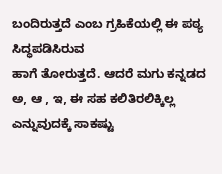ಬಂದಿರುತ್ತದೆ ಎಂಬ ಗ್ರಹಿಕೆಯಲ್ಲಿ ಈ ಪಠ್ಯ ಸಿದ್ಧಪಡಿಸಿರುವ
ಹಾಗೆ ತೋರುತ್ತದೆ. ಆದರೆ ಮಗು ಕನ್ನಡದ ಅ, ಆ , ಇ, ಈ ಸಹ ಕಲಿತಿರಲಿಕ್ಕಿಲ್ಲ ಎನ್ನುವುದಕ್ಕೆ ಸಾಕಷ್ಟು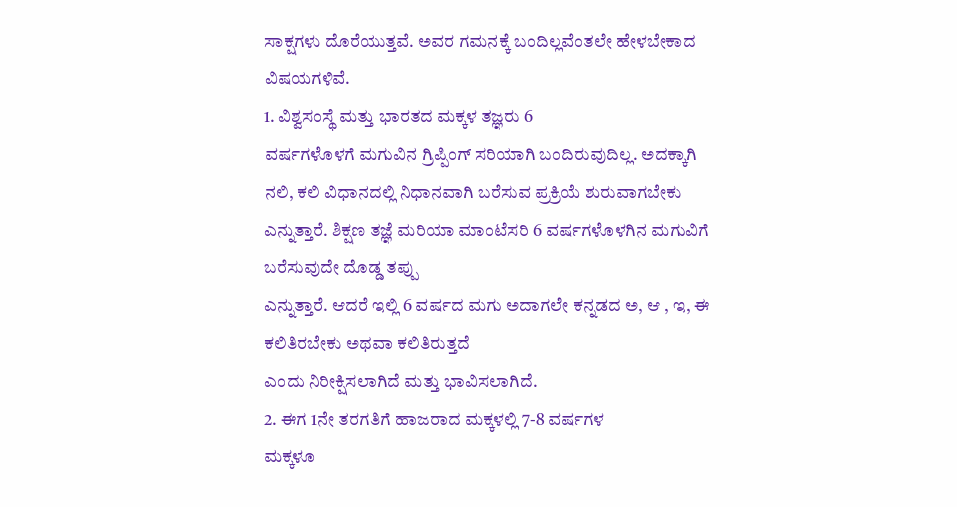ಸಾಕ್ಷಗಳು ದೊರೆಯುತ್ತವೆ. ಅವರ ಗಮನಕ್ಕೆ ಬಂದಿಲ್ಲವೆಂತಲೇ ಹೇಳಬೇಕಾದ ವಿಷಯಗಳಿವೆ.
1. ವಿಶ್ವಸಂಸ್ಥೆ ಮತ್ತು ಭಾರತದ ಮಕ್ಕಳ ತಜ್ಞರು 6
ವರ್ಷಗಳೊಳಗೆ ಮಗುವಿನ ಗ್ರಿಪ್ಪಿಂಗ್ ಸರಿಯಾಗಿ ಬಂದಿರುವುದಿಲ್ಲ. ಅದಕ್ಕಾಗಿ ನಲಿ, ಕಲಿ ವಿಧಾನದಲ್ಲಿ ನಿಧಾನವಾಗಿ ಬರೆಸುವ ಪ್ರಕ್ರಿಯೆ ಶುರುವಾಗಬೇಕು
ಎನ್ನುತ್ತಾರೆ. ಶಿಕ್ಷಣ ತಜ್ಞೆ ಮರಿಯಾ ಮಾಂಟೆಸರಿ 6 ವರ್ಷಗಳೊಳಗಿನ ಮಗುವಿಗೆ ಬರೆಸುವುದೇ ದೊಡ್ಡ ತಪ್ಪು
ಎನ್ನುತ್ತಾರೆ. ಆದರೆ ಇಲ್ಲಿ 6 ವರ್ಷದ ಮಗು ಅದಾಗಲೇ ಕನ್ನಡದ ಅ, ಆ , ಇ, ಈ ಕಲಿತಿರಬೇಕು ಅಥವಾ ಕಲಿತಿರುತ್ತದೆ
ಎಂದು ನಿರೀಕ್ಷಿಸಲಾಗಿದೆ ಮತ್ತು ಭಾವಿಸಲಾಗಿದೆ.
2. ಈಗ 1ನೇ ತರಗತಿಗೆ ಹಾಜರಾದ ಮಕ್ಕಳಲ್ಲಿ 7-8 ವರ್ಷಗಳ
ಮಕ್ಕಳೂ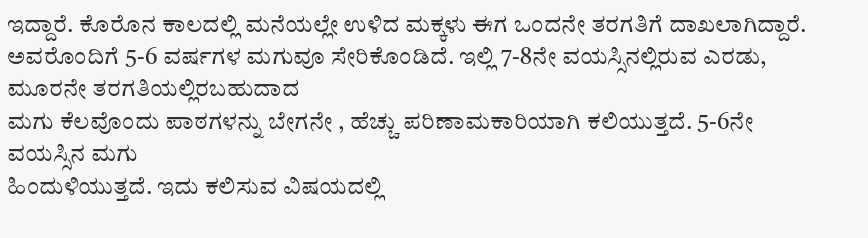ಇದ್ದಾರೆ. ಕೊರೊನ ಕಾಲದಲ್ಲಿ ಮನೆಯಲ್ಲೇ ಉಳಿದ ಮಕ್ಕಳು ಈಗ ಒಂದನೇ ತರಗತಿಗೆ ದಾಖಲಾಗಿದ್ದಾರೆ.
ಅವರೊಂದಿಗೆ 5-6 ವರ್ಷಗಳ ಮಗುವೂ ಸೇರಿಕೊಂಡಿದೆ. ಇಲ್ಲಿ 7-8ನೇ ವಯಸ್ಸಿನಲ್ಲಿರುವ ಎರಡು, ಮೂರನೇ ತರಗತಿಯಲ್ಲಿರಬಹುದಾದ
ಮಗು ಕೆಲವೊಂದು ಪಾಠಗಳನ್ನು ಬೇಗನೇ , ಹೆಚ್ಚು ಪರಿಣಾಮಕಾರಿಯಾಗಿ ಕಲಿಯುತ್ತದೆ. 5-6ನೇ ವಯಸ್ಸಿನ ಮಗು
ಹಿಂದುಳಿಯುತ್ತದೆ. ಇದು ಕಲಿಸುವ ವಿಷಯದಲ್ಲಿ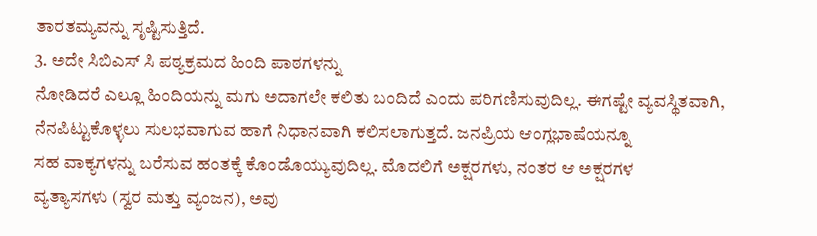ತಾರತಮ್ಯವನ್ನು ಸೃಷ್ಟಿಸುತ್ತಿದೆ.
3. ಅದೇ ಸಿಬಿಎಸ್ ಸಿ ಪಠ್ಯಕ್ರಮದ ಹಿಂದಿ ಪಾಠಗಳನ್ನು
ನೋಡಿದರೆ ಎಲ್ಲೂ ಹಿಂದಿಯನ್ನು ಮಗು ಅದಾಗಲೇ ಕಲಿತು ಬಂದಿದೆ ಎಂದು ಪರಿಗಣಿಸುವುದಿಲ್ಲ. ಈಗಷ್ಟೇ ವ್ಯವಸ್ಥಿತವಾಗಿ,
ನೆನಪಿಟ್ಟುಕೊಳ್ಳಲು ಸುಲಭವಾಗುವ ಹಾಗೆ ನಿಧಾನವಾಗಿ ಕಲಿಸಲಾಗುತ್ತದೆ. ಜನಪ್ರಿಯ ಆಂಗ್ಲಭಾಷೆಯನ್ನೂ
ಸಹ ವಾಕ್ಯಗಳನ್ನು ಬರೆಸುವ ಹಂತಕ್ಕೆ ಕೊಂಡೊಯ್ಯುವುದಿಲ್ಲ. ಮೊದಲಿಗೆ ಅಕ್ಷರಗಳು, ನಂತರ ಆ ಅಕ್ಷರಗಳ
ವ್ಯತ್ಯಾಸಗಳು (ಸ್ವರ ಮತ್ತು ವ್ಯಂಜನ), ಅವು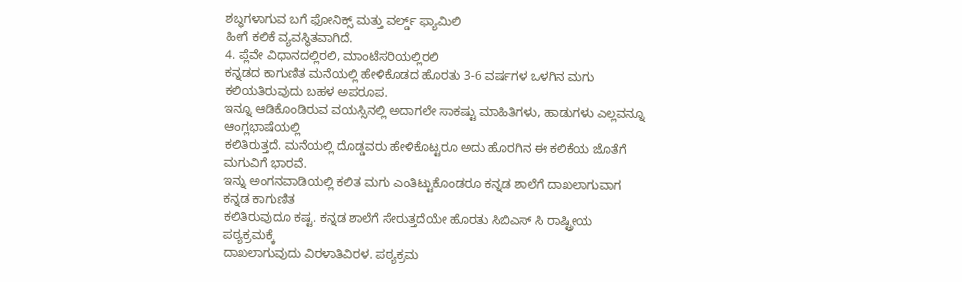ಶಬ್ಧಗಳಾಗುವ ಬಗೆ ಫೋನಿಕ್ಸ್ ಮತ್ತು ವರ್ಲ್ಡ್ ಫ್ಯಾಮಿಲಿ
ಹೀಗೆ ಕಲಿಕೆ ವ್ಯವಸ್ಥಿತವಾಗಿದೆ.
4. ಪ್ಲೆವೇ ವಿಧಾನದಲ್ಲಿರಲಿ, ಮಾಂಟೆಸರಿಯಲ್ಲಿರಲಿ
ಕನ್ನಡದ ಕಾಗುಣಿತ ಮನೆಯಲ್ಲಿ ಹೇಳಿಕೊಡದ ಹೊರತು 3-6 ವರ್ಷಗಳ ಒಳಗಿನ ಮಗು ಕಲಿಯತಿರುವುದು ಬಹಳ ಅಪರೂಪ.
ಇನ್ನೂ ಆಡಿಕೊಂಡಿರುವ ವಯಸ್ಸಿನಲ್ಲಿ ಅದಾಗಲೇ ಸಾಕಷ್ಟು ಮಾಹಿತಿಗಳು, ಹಾಡುಗಳು ಎಲ್ಲವನ್ನೂ ಆಂಗ್ಲಭಾಷೆಯಲ್ಲಿ
ಕಲಿತಿರುತ್ತದೆ. ಮನೆಯಲ್ಲಿ ದೊಡ್ಡವರು ಹೇಳಿಕೊಟ್ಟರೂ ಅದು ಹೊರಗಿನ ಈ ಕಲಿಕೆಯ ಜೊತೆಗೆ ಮಗುವಿಗೆ ಭಾರವೆ.
ಇನ್ನು ಅಂಗನವಾಡಿಯಲ್ಲಿ ಕಲಿತ ಮಗು ಎಂತಿಟ್ಟುಕೊಂಡರೂ ಕನ್ನಡ ಶಾಲೆಗೆ ದಾಖಲಾಗುವಾಗ ಕನ್ನಡ ಕಾಗುಣಿತ
ಕಲಿತಿರುವುದೂ ಕಷ್ಟ. ಕನ್ನಡ ಶಾಲೆಗೆ ಸೇರುತ್ತದೆಯೇ ಹೊರತು ಸಿಬಿಎಸ್ ಸಿ ರಾಷ್ಟ್ರೀಯ ಪಠ್ಯಕ್ರಮಕ್ಕೆ
ದಾಖಲಾಗುವುದು ವಿರಳಾತಿವಿರಳ. ಪಠ್ಯಕ್ರಮ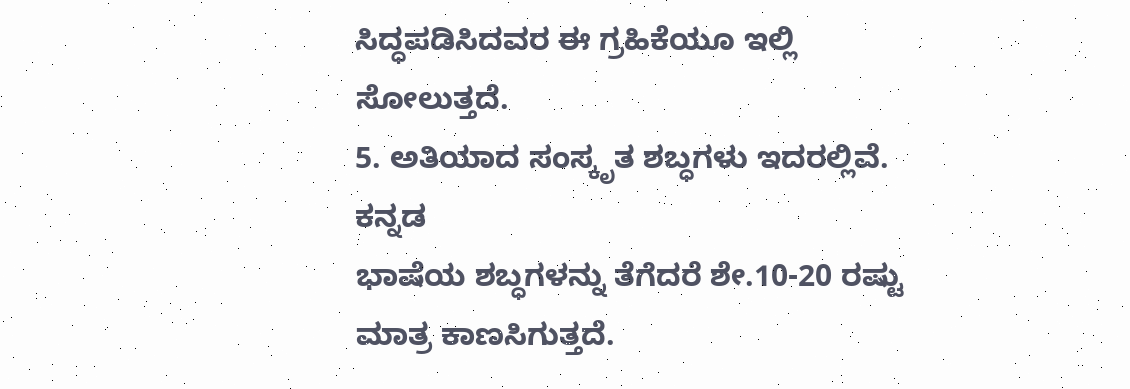ಸಿದ್ಧಪಡಿಸಿದವರ ಈ ಗ್ರಹಿಕೆಯೂ ಇಲ್ಲಿ ಸೋಲುತ್ತದೆ.
5. ಅತಿಯಾದ ಸಂಸ್ಕೃತ ಶಬ್ಧಗಳು ಇದರಲ್ಲಿವೆ. ಕನ್ನಡ
ಭಾಷೆಯ ಶಬ್ಧಗಳನ್ನು ತೆಗೆದರೆ ಶೇ.10-20 ರಷ್ಟು ಮಾತ್ರ ಕಾಣಸಿಗುತ್ತದೆ.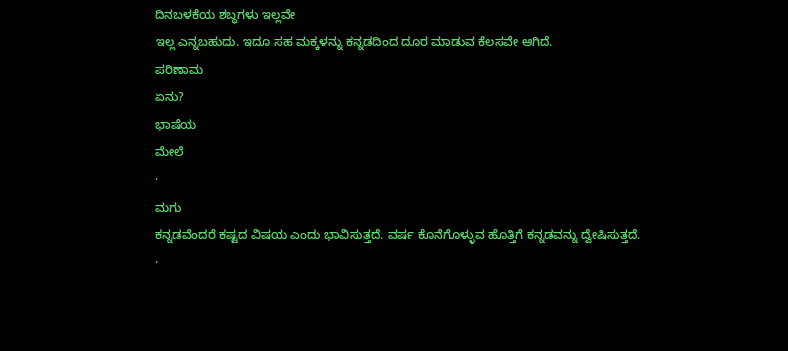ದಿನಬಳಕೆಯ ಶಬ್ಧಗಳು ಇಲ್ಲವೇ
ಇಲ್ಲ ಎನ್ನಬಹುದು. ಇದೂ ಸಹ ಮಕ್ಕಳನ್ನು ಕನ್ನಡದಿಂದ ದೂರ ಮಾಡುವ ಕೆಲಸವೇ ಆಗಿದೆ.
ಪರಿಣಾಮ
ಏನು?
ಭಾಷೆಯ
ಮೇಲೆ
·
ಮಗು
ಕನ್ನಡವೆಂದರೆ ಕಷ್ಟದ ವಿಷಯ ಎಂದು ಭಾವಿಸುತ್ತದೆ. ವರ್ಷ ಕೊನೆಗೊಳ್ಳುವ ಹೊತ್ತಿಗೆ ಕನ್ನಡವನ್ನು ದ್ವೇಷಿಸುತ್ತದೆ.
·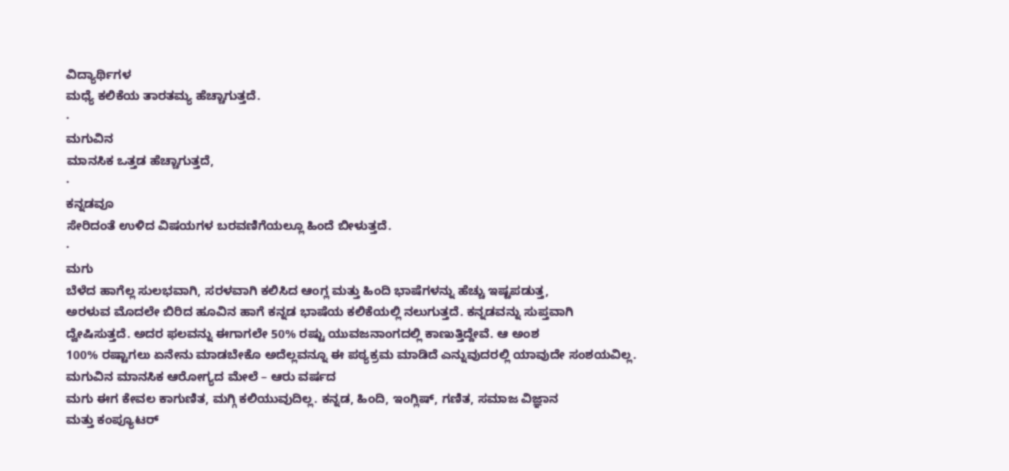ವಿದ್ಯಾರ್ಥಿಗಳ
ಮಧ್ಯೆ ಕಲಿಕೆಯ ತಾರತಮ್ಯ ಹೆಚ್ಚಾಗುತ್ತದೆ.
·
ಮಗುವಿನ
ಮಾನಸಿಕ ಒತ್ತಡ ಹೆಚ್ಚಾಗುತ್ತದೆ,
·
ಕನ್ನಡವೂ
ಸೇರಿದಂತೆ ಉಳಿದ ವಿಷಯಗಳ ಬರವಣಿಗೆಯಲ್ಲೂ ಹಿಂದೆ ಬೀಳುತ್ತದೆ.
·
ಮಗು
ಬೆಳೆದ ಹಾಗೆಲ್ಲ ಸುಲಭವಾಗಿ, ಸರಳವಾಗಿ ಕಲಿಸಿದ ಆಂಗ್ಲ ಮತ್ತು ಹಿಂದಿ ಭಾಷೆಗಳನ್ನು ಹೆಚ್ಚು ಇಷ್ಟಪಡುತ್ತ,
ಅರಳುವ ಮೊದಲೇ ಬಿರಿದ ಹೂವಿನ ಹಾಗೆ ಕನ್ನಡ ಭಾಷೆಯ ಕಲಿಕೆಯಲ್ಲಿ ನಲುಗುತ್ತದೆ. ಕನ್ನಡವನ್ನು ಸುಪ್ತವಾಗಿ
ದ್ವೇಷಿಸುತ್ತದೆ. ಅದರ ಫಲವನ್ನು ಈಗಾಗಲೇ 50% ರಷ್ಟು ಯುವಜನಾಂಗದಲ್ಲಿ ಕಾಣುತ್ತಿದ್ದೇವೆ. ಆ ಅಂಶ
100% ರಷ್ಟಾಗಲು ಏನೇನು ಮಾಡಬೇಕೊ ಅದೆಲ್ಲವನ್ನೂ ಈ ಪಠ್ಯಕ್ರಮ ಮಾಡಿದೆ ಎನ್ನುವುದರಲ್ಲಿ ಯಾವುದೇ ಸಂಶಯವಿಲ್ಲ.
ಮಗುವಿನ ಮಾನಸಿಕ ಆರೋಗ್ಯದ ಮೇಲೆ – ಆರು ವರ್ಷದ
ಮಗು ಈಗ ಕೇವಲ ಕಾಗುಣಿತ, ಮಗ್ಗಿ ಕಲಿಯುವುದಿಲ್ಲ. ಕನ್ನಡ, ಹಿಂದಿ, ಇಂಗ್ಲಿಷ್, ಗಣಿತ, ಸಮಾಜ ವಿಜ್ಞಾನ
ಮತ್ತು ಕಂಪ್ಯೂಟರ್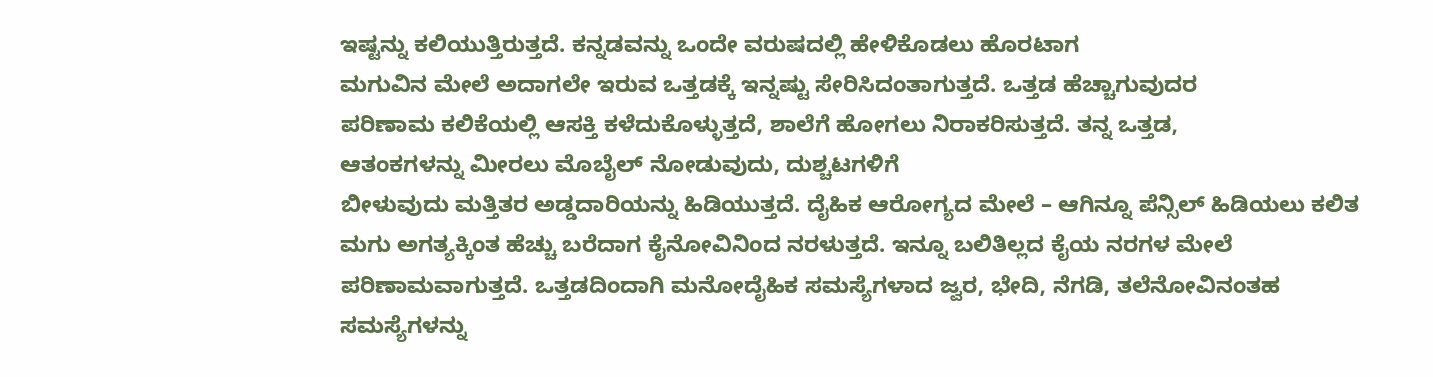ಇಷ್ಟನ್ನು ಕಲಿಯುತ್ತಿರುತ್ತದೆ. ಕನ್ನಡವನ್ನು ಒಂದೇ ವರುಷದಲ್ಲಿ ಹೇಳಿಕೊಡಲು ಹೊರಟಾಗ
ಮಗುವಿನ ಮೇಲೆ ಅದಾಗಲೇ ಇರುವ ಒತ್ತಡಕ್ಕೆ ಇನ್ನಷ್ಟು ಸೇರಿಸಿದಂತಾಗುತ್ತದೆ. ಒತ್ತಡ ಹೆಚ್ಚಾಗುವುದರ
ಪರಿಣಾಮ ಕಲಿಕೆಯಲ್ಲಿ ಆಸಕ್ತಿ ಕಳೆದುಕೊಳ್ಳುತ್ತದೆ, ಶಾಲೆಗೆ ಹೋಗಲು ನಿರಾಕರಿಸುತ್ತದೆ. ತನ್ನ ಒತ್ತಡ,
ಆತಂಕಗಳನ್ನು ಮೀರಲು ಮೊಬೈಲ್ ನೋಡುವುದು, ದುಶ್ಚಟಗಳಿಗೆ
ಬೀಳುವುದು ಮತ್ತಿತರ ಅಡ್ಡದಾರಿಯನ್ನು ಹಿಡಿಯುತ್ತದೆ. ದೈಹಿಕ ಆರೋಗ್ಯದ ಮೇಲೆ – ಆಗಿನ್ನೂ ಪೆನ್ಸಿಲ್ ಹಿಡಿಯಲು ಕಲಿತ
ಮಗು ಅಗತ್ಯಕ್ಕಿಂತ ಹೆಚ್ಚು ಬರೆದಾಗ ಕೈನೋವಿನಿಂದ ನರಳುತ್ತದೆ. ಇನ್ನೂ ಬಲಿತಿಲ್ಲದ ಕೈಯ ನರಗಳ ಮೇಲೆ
ಪರಿಣಾಮವಾಗುತ್ತದೆ. ಒತ್ತಡದಿಂದಾಗಿ ಮನೋದೈಹಿಕ ಸಮಸ್ಯೆಗಳಾದ ಜ್ವರ, ಭೇದಿ, ನೆಗಡಿ, ತಲೆನೋವಿನಂತಹ
ಸಮಸ್ಯೆಗಳನ್ನು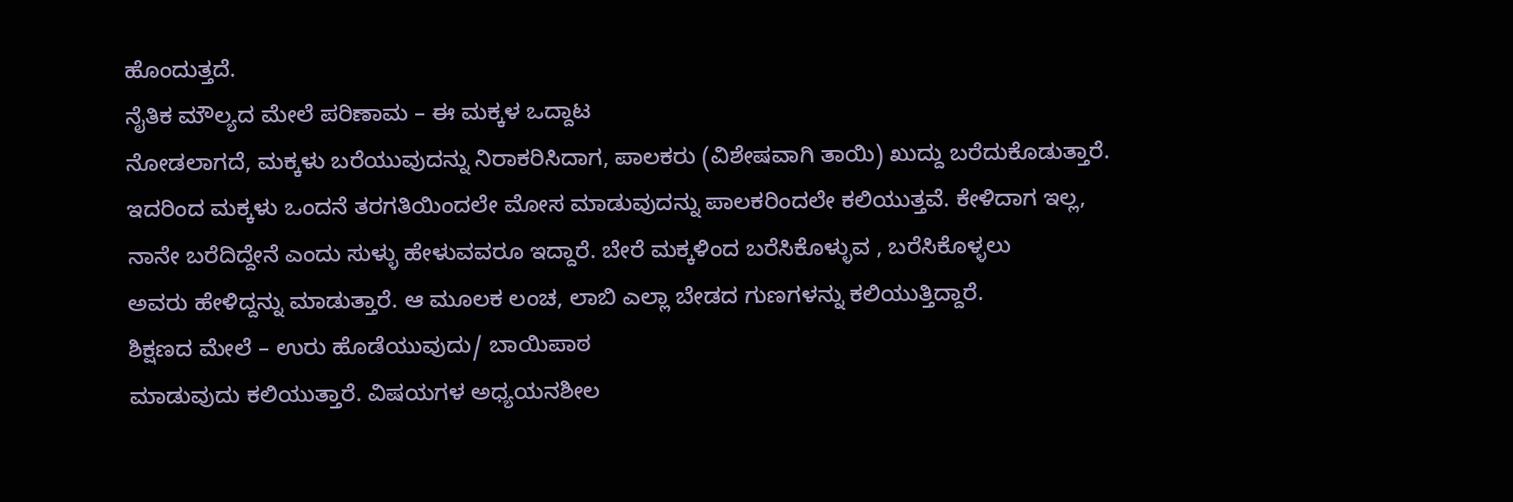ಹೊಂದುತ್ತದೆ.
ನೈತಿಕ ಮೌಲ್ಯದ ಮೇಲೆ ಪರಿಣಾಮ – ಈ ಮಕ್ಕಳ ಒದ್ದಾಟ
ನೋಡಲಾಗದೆ, ಮಕ್ಕಳು ಬರೆಯುವುದನ್ನು ನಿರಾಕರಿಸಿದಾಗ, ಪಾಲಕರು (ವಿಶೇಷವಾಗಿ ತಾಯಿ) ಖುದ್ದು ಬರೆದುಕೊಡುತ್ತಾರೆ.
ಇದರಿಂದ ಮಕ್ಕಳು ಒಂದನೆ ತರಗತಿಯಿಂದಲೇ ಮೋಸ ಮಾಡುವುದನ್ನು ಪಾಲಕರಿಂದಲೇ ಕಲಿಯುತ್ತವೆ. ಕೇಳಿದಾಗ ಇಲ್ಲ,
ನಾನೇ ಬರೆದಿದ್ದೇನೆ ಎಂದು ಸುಳ್ಳು ಹೇಳುವವರೂ ಇದ್ದಾರೆ. ಬೇರೆ ಮಕ್ಕಳಿಂದ ಬರೆಸಿಕೊಳ್ಳುವ , ಬರೆಸಿಕೊಳ್ಳಲು
ಅವರು ಹೇಳಿದ್ದನ್ನು ಮಾಡುತ್ತಾರೆ. ಆ ಮೂಲಕ ಲಂಚ, ಲಾಬಿ ಎಲ್ಲಾ ಬೇಡದ ಗುಣಗಳನ್ನು ಕಲಿಯುತ್ತಿದ್ದಾರೆ.
ಶಿಕ್ಷಣದ ಮೇಲೆ – ಉರು ಹೊಡೆಯುವುದು/ ಬಾಯಿಪಾಠ
ಮಾಡುವುದು ಕಲಿಯುತ್ತಾರೆ. ವಿಷಯಗಳ ಅಧ್ಯಯನಶೀಲ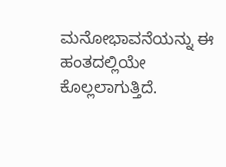ಮನೋಭಾವನೆಯನ್ನು ಈ ಹಂತದಲ್ಲಿಯೇ ಕೊಲ್ಲಲಾಗುತ್ತಿದೆ.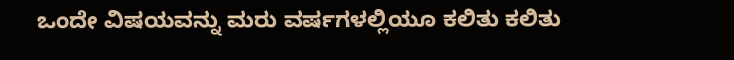ಒಂದೇ ವಿಷಯವನ್ನು ಮರು ವರ್ಷಗಳಲ್ಲಿಯೂ ಕಲಿತು ಕಲಿತು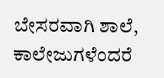ಬೇಸರವಾಗಿ ಶಾಲೆ, ಕಾಲೇಜುಗಳೆಂದರೆ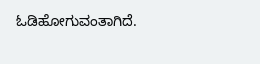ಓಡಿಹೋಗುವಂತಾಗಿದೆ.